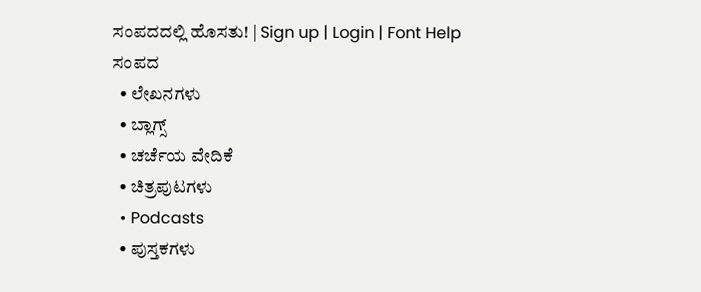ಸಂಪದದಲ್ಲಿ ಹೊಸತು! | Sign up | Login | Font Help
ಸಂಪದ
  • ಲೇಖನಗಳು
  • ಬ್ಲಾಗ್ಸ್
  • ಚರ್ಚೆಯ ವೇದಿಕೆ
  • ಚಿತ್ರಪುಟಗಳು
  • Podcasts
  • ಪುಸ್ತಕಗಳು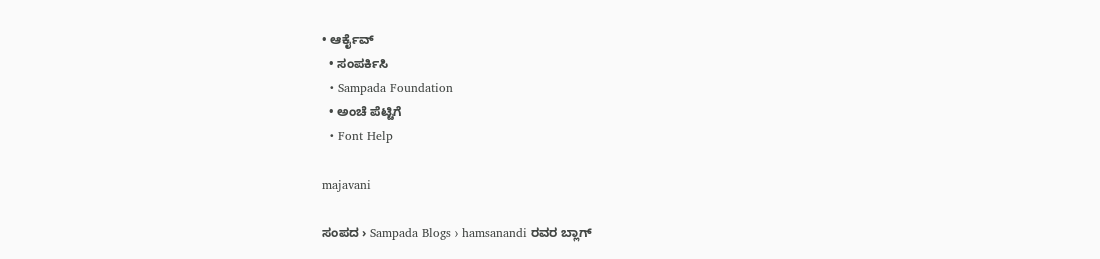• ಆರ್ಕೈವ್
  • ಸಂಪರ್ಕಿಸಿ
  • Sampada Foundation
  • ಅಂಚೆ ಪೆಟ್ಟಿಗೆ
  • Font Help

majavani

ಸಂಪದ › Sampada Blogs › hamsanandi ರವರ ಬ್ಲಾಗ್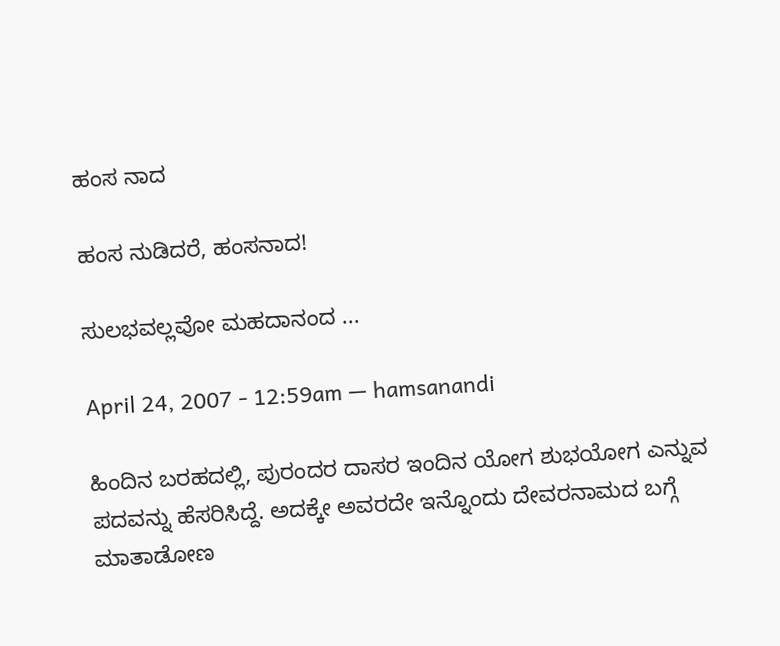ಹಂಸ ನಾದ

ಹಂಸ ನುಡಿದರೆ, ಹಂಸನಾದ!

ಸುಲಭವಲ್ಲವೋ ಮಹದಾನಂದ ...

April 24, 2007 - 12:59am — hamsanandi

ಹಿಂದಿನ ಬರಹದಲ್ಲಿ, ಪುರಂದರ ದಾಸರ ಇಂದಿನ ಯೋಗ ಶುಭಯೋಗ ಎನ್ನುವ ಪದವನ್ನು ಹೆಸರಿಸಿದ್ದೆ. ಅದಕ್ಕೇ ಅವರದೇ ಇನ್ನೊಂದು ದೇವರನಾಮದ ಬಗ್ಗೆ ಮಾತಾಡೋಣ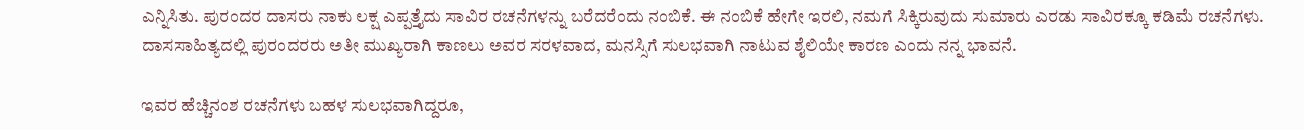ಎನ್ನಿಸಿತು. ಪುರಂದರ ದಾಸರು ನಾಕು ಲಕ್ಷ ಎಪ್ಪತ್ತೈದು ಸಾವಿರ ರಚನೆಗಳನ್ನು ಬರೆದರೆಂದು ನಂಬಿಕೆ. ಈ ನಂಬಿಕೆ ಹೇಗೇ ಇರಲಿ, ನಮಗೆ ಸಿಕ್ಕಿರುವುದು ಸುಮಾರು ಎರಡು ಸಾವಿರಕ್ಕೂ ಕಡಿಮೆ ರಚನೆಗಳು. ದಾಸಸಾಹಿತ್ಯದಲ್ಲಿ ಪುರಂದರರು ಅತೀ ಮುಖ್ಯರಾಗಿ ಕಾಣಲು ಅವರ ಸರಳವಾದ, ಮನಸ್ಸಿಗೆ ಸುಲಭವಾಗಿ ನಾಟುವ ಶೈಲಿಯೇ ಕಾರಣ ಎಂದು ನನ್ನ ಭಾವನೆ.

ಇವರ ಹೆಚ್ಚಿನಂಶ ರಚನೆಗಳು ಬಹಳ ಸುಲಭವಾಗಿದ್ದರೂ,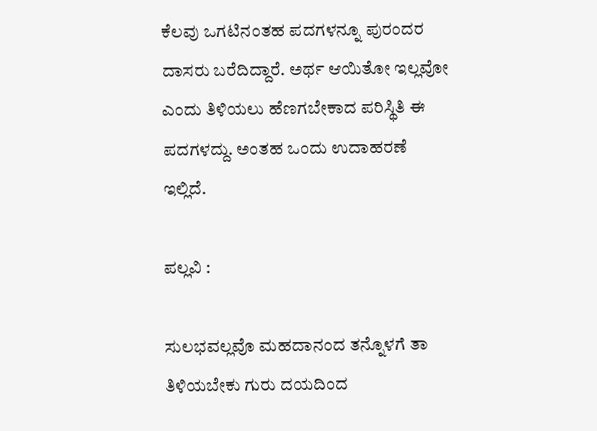ಕೆಲವು ಒಗಟಿನಂತಹ ಪದಗಳನ್ನೂ ಪುರಂದರ ದಾಸರು ಬರೆದಿದ್ದಾರೆ. ಅರ್ಥ ಆಯಿತೋ ಇಲ್ಲವೋ ಎಂದು ತಿಳಿಯಲು ಹೆಣಗಬೇಕಾದ ಪರಿಸ್ಥಿತಿ ಈ ಪದಗಳದ್ದು. ಅಂತಹ ಒಂದು ಉದಾಹರಣೆ ಇಲ್ಲಿದೆ.

ಪಲ್ಲವಿ :

ಸುಲಭವಲ್ಲವೊ ಮಹದಾನಂದ ತನ್ನೊಳಗೆ ತಾ ತಿಳಿಯಬೇಕು ಗುರು ದಯದಿಂದ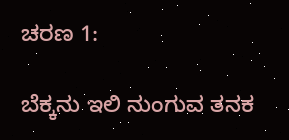ಚರಣ 1:

ಬೆಕ್ಕನು ಇಲಿ ನುಂಗುವ ತನಕ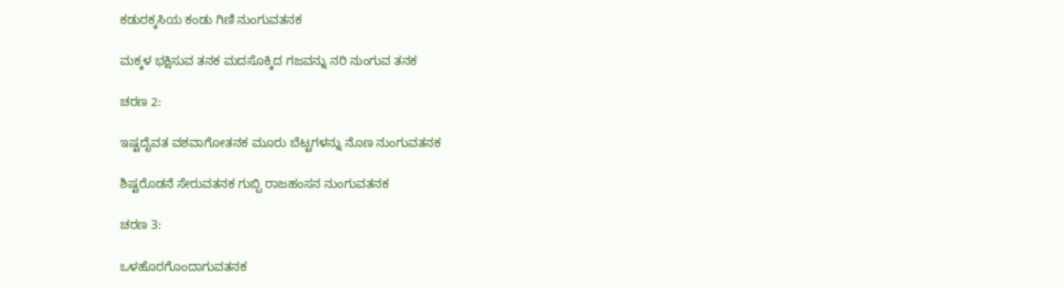ಕಡುರಕ್ಕಸಿಯ ಕಂಡು ಗಿಣಿ ನುಂಗುವತನಕ

ಮಕ್ಕಳ ಭಕ್ಷಿಸುವ ತನಕ ಮದಸೊಕ್ಕಿದ ಗಜವನ್ನು ನರಿ ನುಂಗುವ ತನಕ

ಚರಣ 2:

ಇಷ್ಟದೈವತ ವಶವಾಗೋತನಕ ಮೂರು ಬೆಟ್ಟಗಳನ್ನು ನೊಣ ನುಂಗುವತನಕ

ಶಿಷ್ಟರೊಡನೆ ಸೇರುವತನಕ ಗುಬ್ಬಿ ರಾಜಹಂಸನ ನುಂಗುವತನಕ

ಚರಣ 3:

ಒಳಹೊರಗೊಂದಾಗುವತನಕ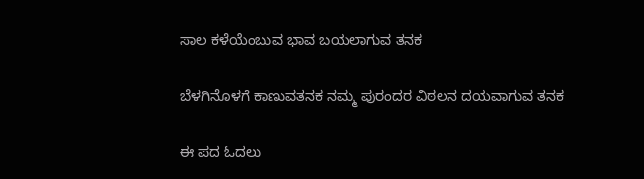ಸಾಲ ಕಳೆಯೆಂಬುವ ಭಾವ ಬಯಲಾಗುವ ತನಕ

ಬೆಳಗಿನೊಳಗೆ ಕಾಣುವತನಕ ನಮ್ಮ ಪುರಂದರ ವಿಠಲನ ದಯವಾಗುವ ತನಕ

ಈ ಪದ ಓದಲು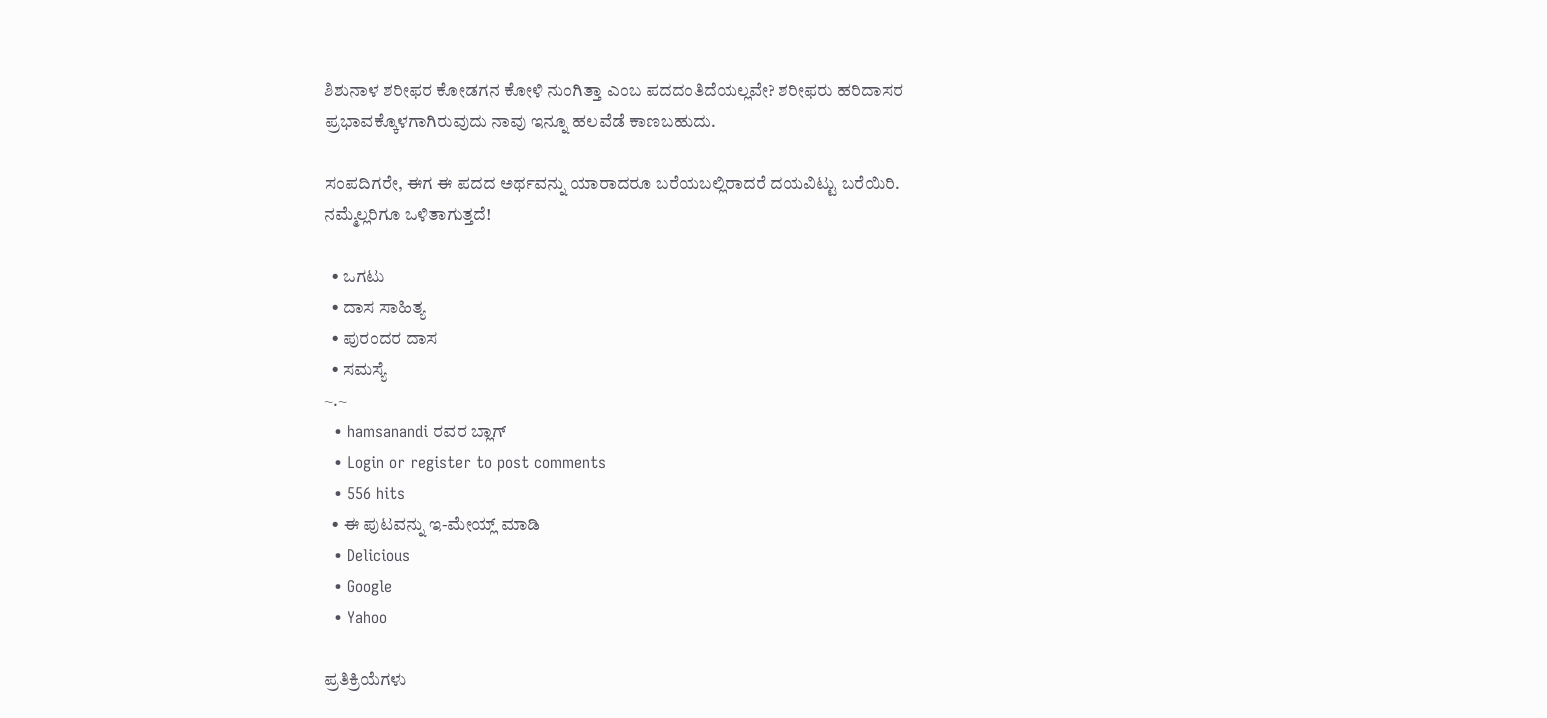ಶಿಶುನಾಳ ಶರೀಫರ ಕೋಡಗನ ಕೋಳಿ ನುಂಗಿತ್ತಾ ಎಂಬ ಪದದಂತಿದೆಯಲ್ಲವೇ? ಶರೀಫರು ಹರಿದಾಸರ ಪ್ರಭಾವಕ್ಕೊಳಗಾಗಿರುವುದು ನಾವು ಇನ್ನೂ ಹಲವೆಡೆ ಕಾಣಬಹುದು.

ಸಂಪದಿಗರೇ, ಈಗ ಈ ಪದದ ಅರ್ಥವನ್ನು ಯಾರಾದರೂ ಬರೆಯಬಲ್ಲಿರಾದರೆ ದಯವಿಟ್ಟು ಬರೆಯಿರಿ. ನಮ್ಮೆಲ್ಲರಿಗೂ ಒಳಿತಾಗುತ್ತದೆ!

  • ಒಗಟು
  • ದಾಸ ಸಾಹಿತ್ಯ
  • ಪುರಂದರ ದಾಸ
  • ಸಮಸ್ಯೆ
~.~
  • hamsanandi ರವರ ಬ್ಲಾಗ್
  • Login or register to post comments
  • 556 hits
  • ಈ ಪುಟವನ್ನು ಇ-ಮೇಯ್ಲ್ ಮಾಡಿ
  • Delicious
  • Google
  • Yahoo

ಪ್ರತಿಕ್ರಿಯೆಗಳು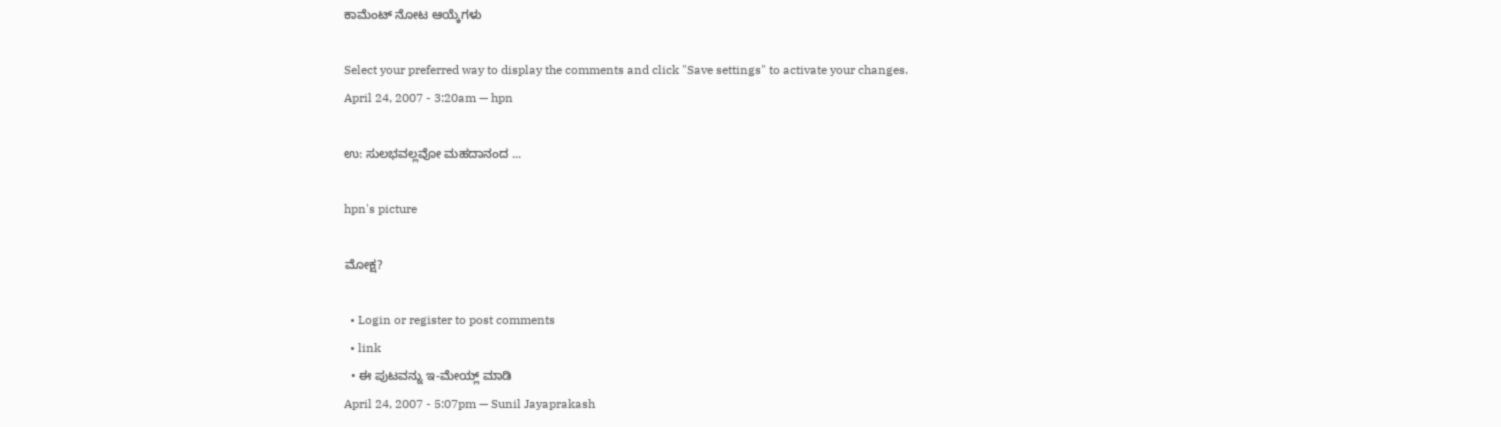ಕಾಮೆಂಟ್ ನೋಟ ಆಯ್ಕೆಗಳು

Select your preferred way to display the comments and click "Save settings" to activate your changes.
April 24, 2007 - 3:20am — hpn

ಉ: ಸುಲಭವಲ್ಲವೋ ಮಹದಾನಂದ ...

hpn's picture

ಮೋಕ್ಷ?

  • Login or register to post comments
  • link
  • ಈ ಪುಟವನ್ನು ಇ-ಮೇಯ್ಲ್ ಮಾಡಿ
April 24, 2007 - 5:07pm — Sunil Jayaprakash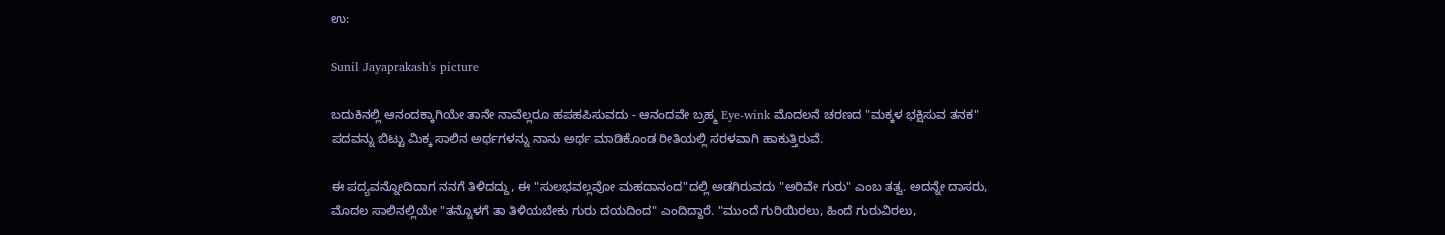ಉ:

Sunil Jayaprakash's picture

ಬದುಕಿನಲ್ಲಿ ಆನಂದಕ್ಕಾಗಿಯೇ ತಾನೇ ನಾವೆಲ್ಲರೂ ಹಪಹಪಿಸುವದು - ಆನಂದವೇ ಬ್ರಹ್ಮ Eye-wink ಮೊದಲನೆ ಚರಣದ "ಮಕ್ಕಳ ಭಕ್ಷಿಸುವ ತನಕ" ಪದವನ್ನು ಬಿಟ್ಟು ಮಿಕ್ಕ ಸಾಲಿನ ಅರ್ಥಗಳನ್ನು ನಾನು ಅರ್ಥ ಮಾಡಿಕೊಂಡ ರೀತಿಯಲ್ಲಿ ಸರಳವಾಗಿ ಹಾಕುತ್ತಿರುವೆ.

ಈ ಪದ್ಯವನ್ನೋದಿದಾಗ ನನಗೆ ತಿಳಿದದ್ದು, ಈ "ಸುಲಭವಲ್ಲವೋ ಮಹದಾನಂದ"ದಲ್ಲಿ ಅಡಗಿರುವದು "ಅರಿವೇ ಗುರು" ಎಂಬ ತತ್ವ. ಅದನ್ನೇ ದಾಸರು, ಮೊದಲ ಸಾಲಿನಲ್ಲಿಯೇ "ತನ್ನೊಳಗೆ ತಾ ತಿಳಿಯಬೇಕು ಗುರು ದಯದಿಂದ" ಎಂದಿದ್ದಾರೆ. "ಮುಂದೆ ಗುರಿಯಿರಲು, ಹಿಂದೆ ಗುರುವಿರಲು,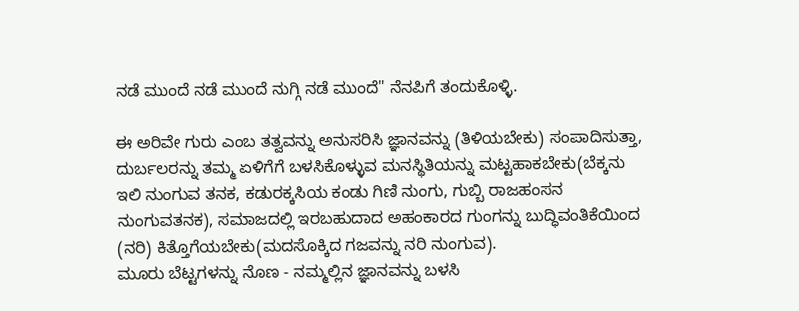ನಡೆ ಮುಂದೆ ನಡೆ ಮುಂದೆ ನುಗ್ಗಿ ನಡೆ ಮುಂದೆ" ನೆನಪಿಗೆ ತಂದುಕೊಳ್ಳಿ.

ಈ ಅರಿವೇ ಗುರು ಎಂಬ ತತ್ವವನ್ನು ಅನುಸರಿಸಿ ಜ್ಞಾನವನ್ನು (ತಿಳಿಯಬೇಕು) ಸಂಪಾದಿಸುತ್ತಾ, ದುರ್ಬಲರನ್ನು ತಮ್ಮ ಏಳಿಗೆಗೆ ಬಳಸಿಕೊಳ್ಳುವ ಮನಸ್ಥಿತಿಯನ್ನು ಮಟ್ಟಹಾಕಬೇಕು(ಬೆಕ್ಕನು ಇಲಿ ನುಂಗುವ ತನಕ, ಕಡುರಕ್ಕಸಿಯ ಕಂಡು ಗಿಣಿ ನುಂಗು, ಗುಬ್ಬಿ ರಾಜಹಂಸನ ನುಂಗುವತನಕ), ಸಮಾಜದಲ್ಲಿ ಇರಬಹುದಾದ ಅಹಂಕಾರದ ಗುಂಗನ್ನು ಬುದ್ಧಿವಂತಿಕೆಯಿಂದ (ನರಿ) ಕಿತ್ತೊಗೆಯಬೇಕು(ಮದಸೊಕ್ಕಿದ ಗಜವನ್ನು ನರಿ ನುಂಗುವ).
ಮೂರು ಬೆಟ್ಟಗಳನ್ನು ನೊಣ - ನಮ್ಮಲ್ಲಿನ ಜ್ಞಾನವನ್ನು ಬಳಸಿ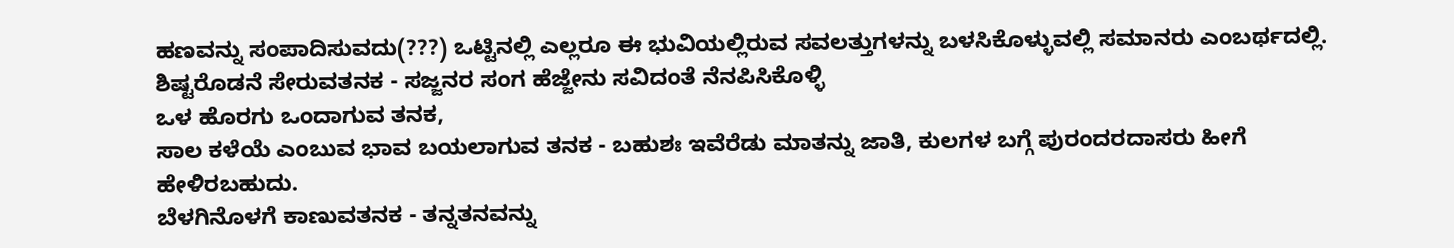ಹಣವನ್ನು ಸಂಪಾದಿಸುವದು(???) ಒಟ್ಟಿನಲ್ಲಿ ಎಲ್ಲರೂ ಈ ಭುವಿಯಲ್ಲಿರುವ ಸವಲತ್ತುಗಳನ್ನು ಬಳಸಿಕೊಳ್ಳುವಲ್ಲಿ ಸಮಾನರು ಎಂಬರ್ಥದಲ್ಲಿ.
ಶಿಷ್ಟರೊಡನೆ ಸೇರುವತನಕ - ಸಜ್ಜನರ ಸಂಗ ಹೆಜ್ಜೇನು ಸವಿದಂತೆ ನೆನಪಿಸಿಕೊಳ್ಳಿ
ಒಳ ಹೊರಗು ಒಂದಾಗುವ ತನಕ,
ಸಾಲ ಕಳೆಯೆ ಎಂಬುವ ಭಾವ ಬಯಲಾಗುವ ತನಕ - ಬಹುಶಃ ಇವೆರೆಡು ಮಾತನ್ನು ಜಾತಿ, ಕುಲಗಳ ಬಗ್ಗೆ ಪುರಂದರದಾಸರು ಹೀಗೆ ಹೇಳಿರಬಹುದು.
ಬೆಳಗಿನೊಳಗೆ ಕಾಣುವತನಕ - ತನ್ನತನವನ್ನು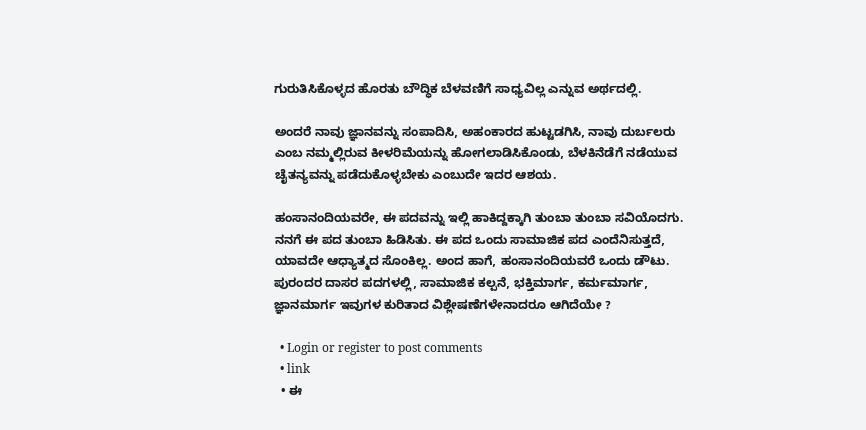ಗುರುತಿಸಿಕೊಳ್ಳದ ಹೊರತು ಬೌದ್ಧಿಕ ಬೆಳವಣಿಗೆ ಸಾಧ್ಯವಿಲ್ಲ ಎನ್ನುವ ಅರ್ಥದಲ್ಲಿ.

ಅಂದರೆ ನಾವು ಜ್ಞಾನವನ್ನು ಸಂಪಾದಿಸಿ, ಅಹಂಕಾರದ ಹುಟ್ಟಡಗಿಸಿ, ನಾವು ದುರ್ಬಲರು ಎಂಬ ನಮ್ಮಲ್ಲಿರುವ ಕೀಳರಿಮೆಯನ್ನು ಹೋಗಲಾಡಿಸಿಕೊಂಡು, ಬೆಳಕಿನೆಡೆಗೆ ನಡೆಯುವ ಚೈತನ್ಯವನ್ನು ಪಡೆದುಕೊಳ್ಳಬೇಕು ಎಂಬುದೇ ಇದರ ಆಶಯ.

ಹಂಸಾನಂದಿಯವರೇ, ಈ ಪದವನ್ನು ಇಲ್ಲಿ ಹಾಕಿದ್ದಕ್ಕಾಗಿ ತುಂಬಾ ತುಂಬಾ ಸವಿಯೊದಗು. ನನಗೆ ಈ ಪದ ತುಂಬಾ ಹಿಡಿಸಿತು. ಈ ಪದ ಒಂದು ಸಾಮಾಜಿಕ ಪದ ಎಂದೆನಿಸುತ್ತದೆ, ಯಾವದೇ ಆಧ್ಯಾತ್ಮದ ಸೊಂಕಿಲ್ಲ. ಅಂದ ಹಾಗೆ, ಹಂಸಾನಂದಿಯವರೆ ಒಂದು ಡೌಟು. ಪುರಂದರ ದಾಸರ ಪದಗಳಲ್ಲಿ, ಸಾಮಾಜಿಕ ಕಲ್ಪನೆ, ಭಕ್ತಿಮಾರ್ಗ, ಕರ್ಮಮಾರ್ಗ, ಜ್ಞಾನಮಾರ್ಗ ಇವುಗಳ ಕುರಿತಾದ ವಿಶ್ಲೇಷಣೆಗಳೇನಾದರೂ ಆಗಿದೆಯೇ ?

  • Login or register to post comments
  • link
  • ಈ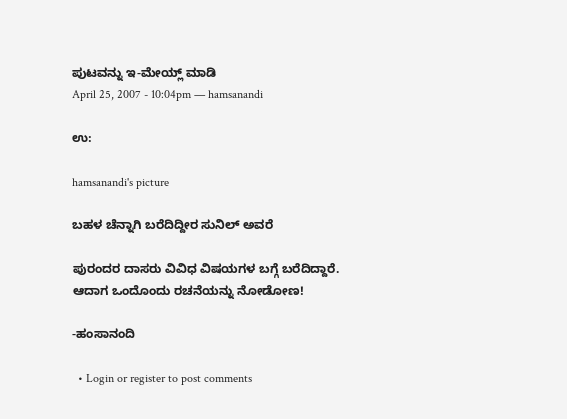ಪುಟವನ್ನು ಇ-ಮೇಯ್ಲ್ ಮಾಡಿ
April 25, 2007 - 10:04pm — hamsanandi

ಉ:

hamsanandi's picture

ಬಹಳ ಚೆನ್ನಾಗಿ ಬರೆದಿದ್ದೀರ ಸುನಿಲ್ ಅವರೆ

ಪುರಂದರ ದಾಸರು ವಿವಿಧ ವಿಷಯಗಳ ಬಗ್ಗೆ ಬರೆದಿದ್ದಾರೆ. ಆದಾಗ ಒಂದೊಂದು ರಚನೆಯನ್ನು ನೋಡೋಣ!

-ಹಂಸಾನಂದಿ

  • Login or register to post comments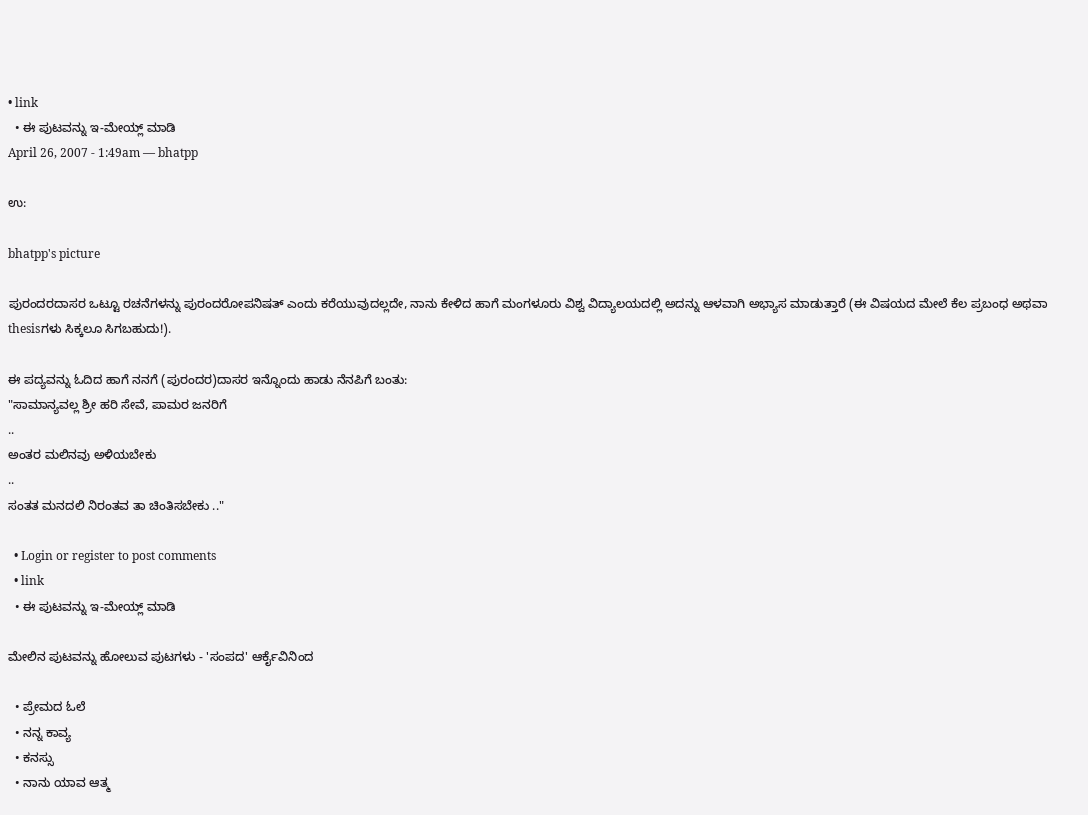• link
  • ಈ ಪುಟವನ್ನು ಇ-ಮೇಯ್ಲ್ ಮಾಡಿ
April 26, 2007 - 1:49am — bhatpp

ಉ:

bhatpp's picture

ಪುರಂದರದಾಸರ ಒಟ್ಟೂ ರಚನೆಗಳನ್ನು ಪುರಂದರೋಪನಿಷತ್ ಎಂದು ಕರೆಯುವುದಲ್ಲದೇ, ನಾನು ಕೇಳಿದ ಹಾಗೆ ಮಂಗಳೂರು ವಿಶ್ವ ವಿದ್ಯಾಲಯದಲ್ಲಿ ಅದನ್ನು ಆಳವಾಗಿ ಅಭ್ಯಾಸ ಮಾಡುತ್ತಾರೆ (ಈ ವಿಷಯದ ಮೇಲೆ ಕೆಲ ಪ್ರಬಂಧ ಅಥವಾ thesisಗಳು ಸಿಕ್ಕಲೂ ಸಿಗಬಹುದು!).

ಈ ಪದ್ಯವನ್ನು ಓದಿದ ಹಾಗೆ ನನಗೆ (ಪುರಂದರ)ದಾಸರ ಇನ್ನೊಂದು ಹಾಡು ನೆನಪಿಗೆ ಬಂತು:
"ಸಾಮಾನ್ಯವಲ್ಲ ಶ್ರೀ ಹರಿ ಸೇವೆ, ಪಾಮರ ಜನರಿಗೆ
..
ಅಂತರ ಮಲಿನವು ಅಳಿಯಬೇಕು
..
ಸಂತತ ಮನದಲಿ ನಿರಂತವ ತಾ ಚಿಂತಿಸಬೇಕು .."

  • Login or register to post comments
  • link
  • ಈ ಪುಟವನ್ನು ಇ-ಮೇಯ್ಲ್ ಮಾಡಿ

ಮೇಲಿನ ಪುಟವನ್ನು ಹೋಲುವ ಪುಟಗಳು - 'ಸಂಪದ' ಆರ್ಕೈವಿನಿಂದ

  • ಪ್ರೇಮದ ಓಲೆ
  • ನನ್ನ ಕಾವ್ಯ
  • ಕನಸ್ಸು
  • ನಾನು ಯಾವ ಆತ್ಮ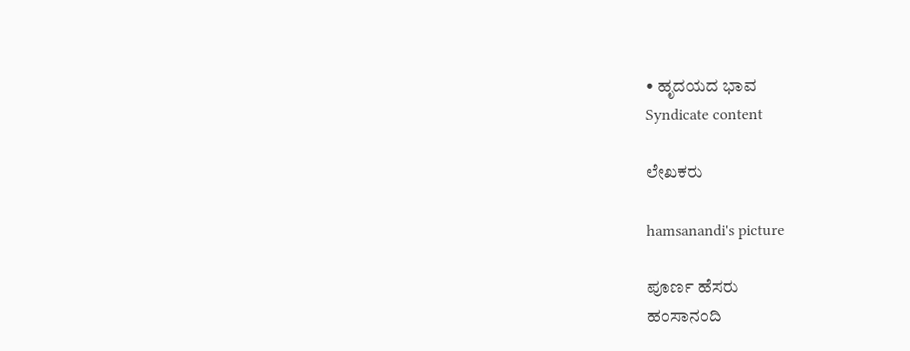• ಹೃದಯದ ಭಾವ
Syndicate content

ಲೇಖಕರು

hamsanandi's picture

ಪೂರ್ಣ ಹೆಸರು
ಹಂಸಾನಂದಿ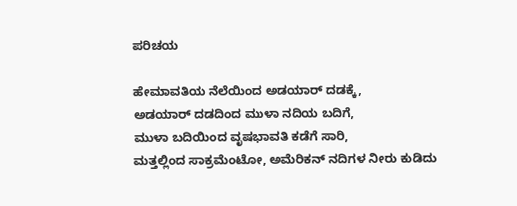ಪರಿಚಯ

ಹೇಮಾವತಿಯ ನೆಲೆಯಿಂದ ಅಡಯಾರ್ ದಡಕ್ಕೆ,
ಅಡಯಾರ್ ದಡದಿಂದ ಮುಳಾ ನದಿಯ ಬದಿಗೆ,
ಮುಳಾ ಬದಿಯಿಂದ ವೃಷಭಾವತಿ ಕಡೆಗೆ ಸಾರಿ,
ಮತ್ತಲ್ಲಿಂದ ಸಾಕ್ರಮೆಂಟೋ, ಅಮೆರಿಕನ್ ನದಿಗಳ ನೀರು ಕುಡಿದು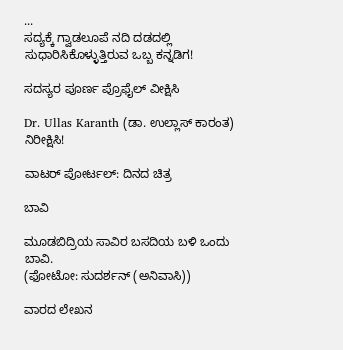...
ಸದ್ಯಕ್ಕೆ ಗ್ವಾಡಲೂಪೆ ನದಿ ದಡದಲ್ಲಿ ಸುಧಾರಿಸಿಕೊಳ್ಳುತ್ತಿರುವ ಒಬ್ಬ ಕನ್ನಡಿಗ!

ಸದಸ್ಯರ ಪೂರ್ಣ ಪ್ರೊಫೈಲ್ ವೀಕ್ಷಿಸಿ

Dr. Ullas Karanth (ಡಾ. ಉಲ್ಲಾಸ್ ಕಾರಂತ)
ನಿರೀಕ್ಷಿಸಿ!

ವಾಟರ್ ಪೋರ್ಟಲ್: ದಿನದ ಚಿತ್ರ

ಬಾವಿ

ಮೂಡಬಿದ್ರಿಯ ಸಾವಿರ ಬಸದಿಯ ಬಳಿ ಒಂದು ಬಾವಿ.
(ಫೋಟೋ: ಸುದರ್ಶನ್ (ಅನಿವಾಸಿ))

ವಾರದ ಲೇಖನ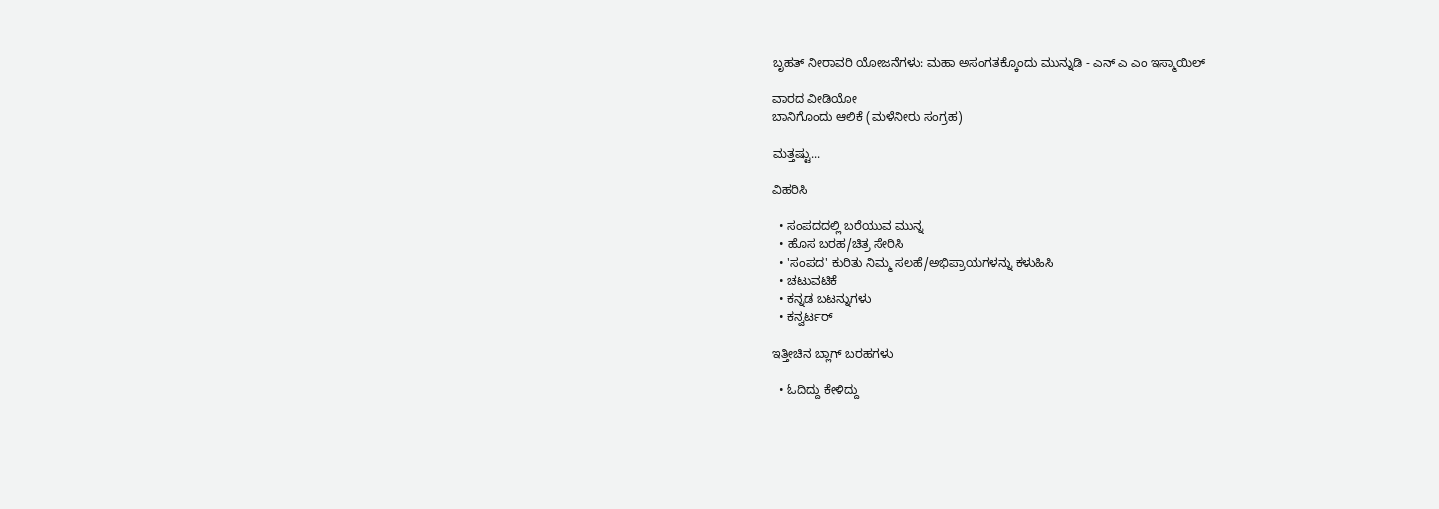ಬೃಹತ್ ನೀರಾವರಿ ಯೋಜನೆಗಳು: ಮಹಾ ಅಸಂಗತಕ್ಕೊಂದು ಮುನ್ನುಡಿ - ಎನ್ ಎ ಎಂ ಇಸ್ಮಾಯಿಲ್

ವಾರದ ವೀಡಿಯೋ
ಬಾನಿಗೊಂದು ಆಲಿಕೆ (ಮಳೆನೀರು ಸಂಗ್ರಹ)

ಮತ್ತಷ್ಟು...

ವಿಹರಿಸಿ

  • ಸಂಪದದಲ್ಲಿ ಬರೆಯುವ ಮುನ್ನ
  • ಹೊಸ ಬರಹ/ಚಿತ್ರ ಸೇರಿಸಿ
  • 'ಸಂಪದ' ಕುರಿತು ನಿಮ್ಮ ಸಲಹೆ/ಅಭಿಪ್ರಾಯಗಳನ್ನು ಕಳುಹಿಸಿ
  • ಚಟುವಟಿಕೆ
  • ಕನ್ನಡ ಬಟನ್ನುಗಳು
  • ಕನ್ವರ್ಟರ್

ಇತ್ತೀಚಿನ ಬ್ಲಾಗ್ ಬರಹಗಳು

  • ಓದಿದ್ದು ಕೇಳಿದ್ದು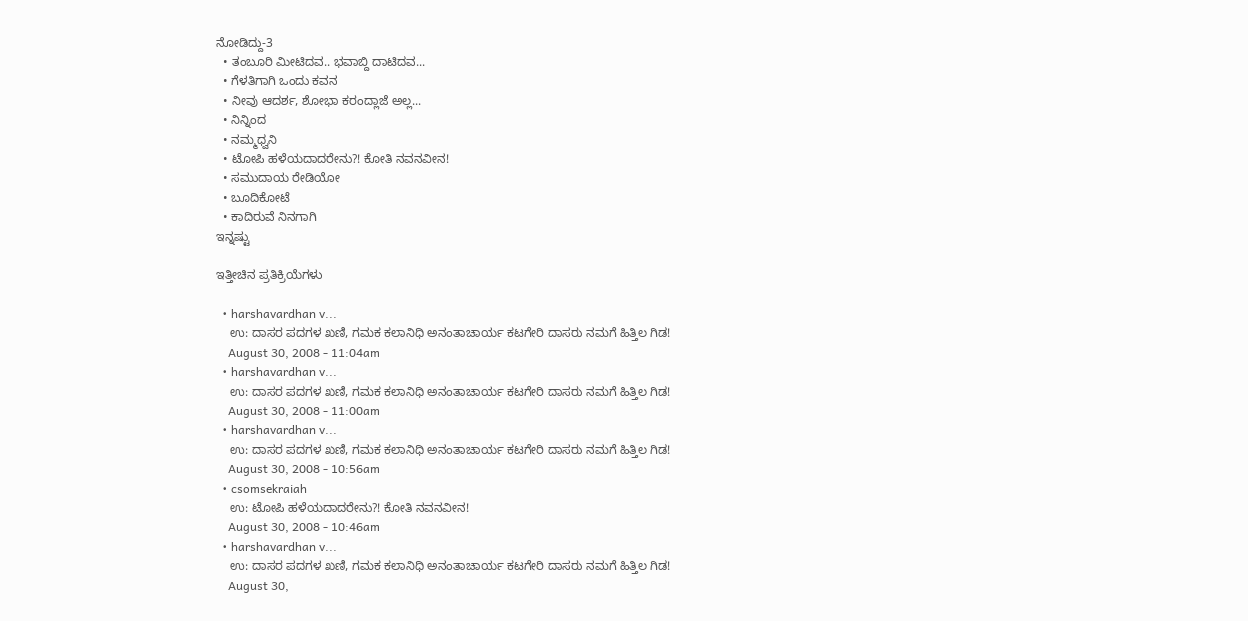ನೋಡಿದ್ದು-3
  • ತಂಬೂರಿ ಮೀಟಿದವ.. ಭವಾಬ್ದಿ ದಾಟಿದವ...
  • ಗೆಳತಿಗಾಗಿ ಒಂದು ಕವನ
  • ನೀವು ಆದರ್ಶ, ಶೋಭಾ ಕರಂದ್ಲಾಜೆ ಅಲ್ಲ...
  • ನಿನ್ನಿಂದ
  • ನಮ್ಮಧ್ವನಿ
  • ಟೋಪಿ ಹಳೆಯದಾದರೇನು?! ಕೋತಿ ನವನವೀನ!
  • ಸಮುದಾಯ ರೇಡಿಯೋ
  • ಬೂದಿಕೋಟೆ
  • ಕಾದಿರುವೆ ನಿನಗಾಗಿ
ಇನ್ನಷ್ಟು

ಇತ್ತೀಚಿನ ಪ್ರತಿಕ್ರಿಯೆಗಳು

  • harshavardhan v...
    ಉ: ದಾಸರ ಪದಗಳ ಖಣಿ, ಗಮಕ ಕಲಾನಿಧಿ ಅನಂತಾಚಾರ್ಯ ಕಟಗೇರಿ ದಾಸರು ನಮಗೆ ಹಿತ್ತಿಲ ಗಿಡ!
    August 30, 2008 - 11:04am
  • harshavardhan v...
    ಉ: ದಾಸರ ಪದಗಳ ಖಣಿ, ಗಮಕ ಕಲಾನಿಧಿ ಅನಂತಾಚಾರ್ಯ ಕಟಗೇರಿ ದಾಸರು ನಮಗೆ ಹಿತ್ತಿಲ ಗಿಡ!
    August 30, 2008 - 11:00am
  • harshavardhan v...
    ಉ: ದಾಸರ ಪದಗಳ ಖಣಿ, ಗಮಕ ಕಲಾನಿಧಿ ಅನಂತಾಚಾರ್ಯ ಕಟಗೇರಿ ದಾಸರು ನಮಗೆ ಹಿತ್ತಿಲ ಗಿಡ!
    August 30, 2008 - 10:56am
  • csomsekraiah
    ಉ: ಟೋಪಿ ಹಳೆಯದಾದರೇನು?! ಕೋತಿ ನವನವೀನ!
    August 30, 2008 - 10:46am
  • harshavardhan v...
    ಉ: ದಾಸರ ಪದಗಳ ಖಣಿ, ಗಮಕ ಕಲಾನಿಧಿ ಅನಂತಾಚಾರ್ಯ ಕಟಗೇರಿ ದಾಸರು ನಮಗೆ ಹಿತ್ತಿಲ ಗಿಡ!
    August 30,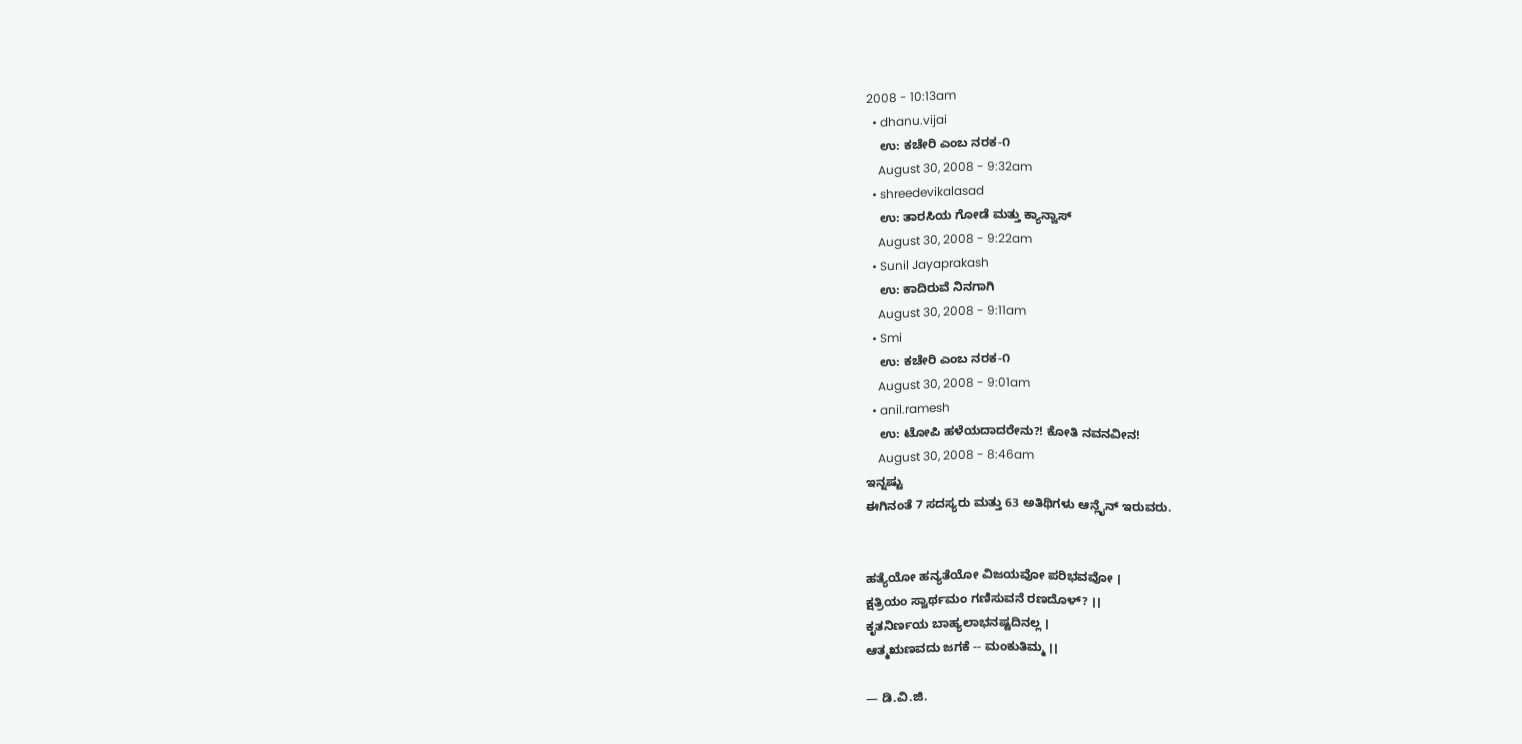2008 - 10:13am
  • dhanu.vijai
    ಉ: ಕಚೇರಿ ಎಂಬ ನರಕ-೧
    August 30, 2008 - 9:32am
  • shreedevikalasad
    ಉ: ತಾರಸಿಯ ಗೋಡೆ ಮತ್ತು ಕ್ಯಾನ್ವಾಸ್
    August 30, 2008 - 9:22am
  • Sunil Jayaprakash
    ಉ: ಕಾದಿರುವೆ ನಿನಗಾಗಿ
    August 30, 2008 - 9:11am
  • Smi
    ಉ: ಕಚೇರಿ ಎಂಬ ನರಕ-೧
    August 30, 2008 - 9:01am
  • anil.ramesh
    ಉ: ಟೋಪಿ ಹಳೆಯದಾದರೇನು?! ಕೋತಿ ನವನವೀನ!
    August 30, 2008 - 8:46am
ಇನ್ನಷ್ಟು
ಈಗಿನಂತೆ 7 ಸದಸ್ಯರು ಮತ್ತು 63 ಅತಿಥಿಗಳು ಆನ್ಲೈನ್ ಇರುವರು.


ಹತ್ಯೆಯೋ ಹನ್ಯತೆಯೋ ವಿಜಯವೋ ಪರಿಭವವೋ ।
ಕ್ಷತ್ರಿಯಂ ಸ್ವಾರ್ಥಮಂ ಗಣಿಸುವನೆ ರಣದೊಳ್? ।।
ಕೃತನಿರ್ಣಯ ಬಾಹ್ಯಲಾಭನಷ್ಟದಿನಲ್ಲ ।
ಆತ್ಮಋಣವದು ಜಗಕೆ -- ಮಂಕುತಿಮ್ಮ ।।

— ಡಿ.ವಿ.ಜಿ.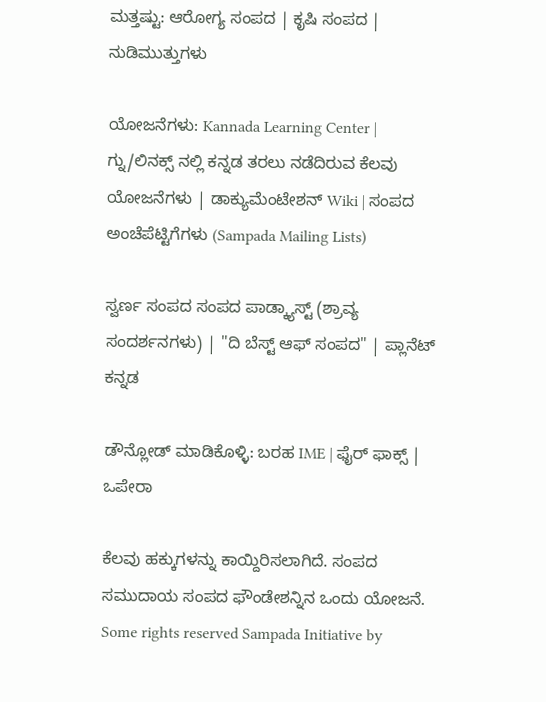ಮತ್ತಷ್ಟು: ಆರೋಗ್ಯ ಸಂಪದ | ಕೃಷಿ ಸಂಪದ | ನುಡಿಮುತ್ತುಗಳು

ಯೋಜನೆಗಳು: Kannada Learning Center | ಗ್ನು/ಲಿನಕ್ಸ್ ನಲ್ಲಿ ಕನ್ನಡ ತರಲು ನಡೆದಿರುವ ಕೆಲವು ಯೋಜನೆಗಳು | ಡಾಕ್ಯುಮೆಂಟೇಶನ್ Wiki | ಸಂಪದ ಅಂಚೆಪೆಟ್ಟಿಗೆಗಳು (Sampada Mailing Lists)

ಸ್ವರ್ಣ ಸಂಪದ ಸಂಪದ ಪಾಡ್ಕ್ಯಾಸ್ಟ್ (ಶ್ರಾವ್ಯ ಸಂದರ್ಶನಗಳು) | "ದಿ ಬೆಸ್ಟ್ ಆಫ್ ಸಂಪದ" | ಪ್ಲಾನೆಟ್ ಕನ್ನಡ

ಡೌನ್ಲೋಡ್ ಮಾಡಿಕೊಳ್ಳಿ: ಬರಹ IME | ಫೈರ್ ಫಾಕ್ಸ್ | ಒಪೇರಾ

ಕೆಲವು ಹಕ್ಕುಗಳನ್ನು ಕಾಯ್ದಿರಿಸಲಾಗಿದೆ. ಸಂಪದ ಸಮುದಾಯ ಸಂಪದ ಫೌಂಡೇಶನ್ನಿನ ಒಂದು ಯೋಜನೆ.
Some rights reserved Sampada Initiative by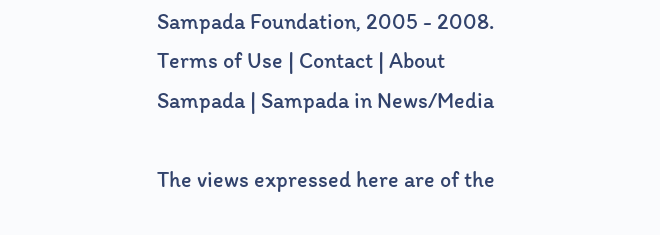Sampada Foundation, 2005 - 2008.
Terms of Use | Contact | About Sampada | Sampada in News/Media

The views expressed here are of the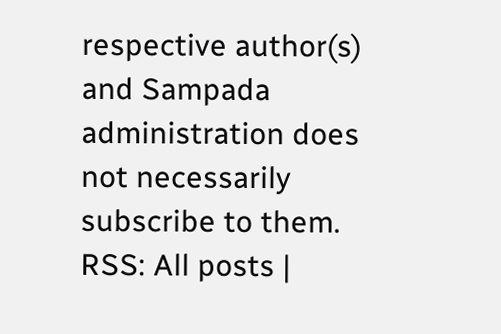respective author(s) and Sampada administration does not necessarily subscribe to them.
RSS: All posts |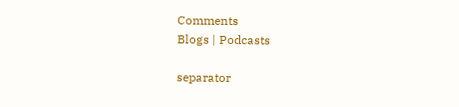Comments
Blogs | Podcasts

separator